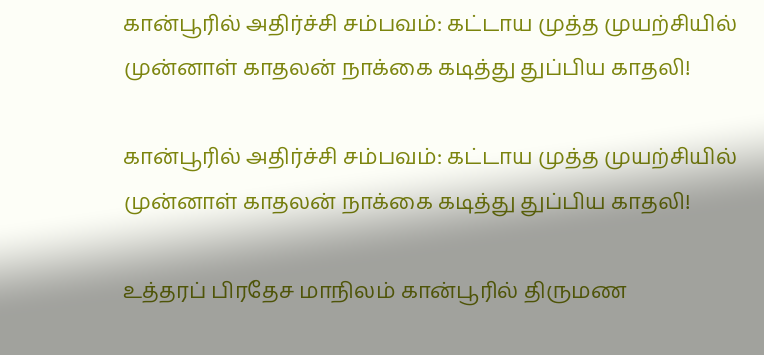கான்பூரில் அதிர்ச்சி சம்பவம்: கட்டாய முத்த முயற்சியில் முன்னாள் காதலன் நாக்கை கடித்து துப்பிய காதலி!

கான்பூரில் அதிர்ச்சி சம்பவம்: கட்டாய முத்த முயற்சியில் முன்னாள் காதலன் நாக்கை கடித்து துப்பிய காதலி!

உத்தரப் பிரதேச மாநிலம் கான்பூரில் திருமண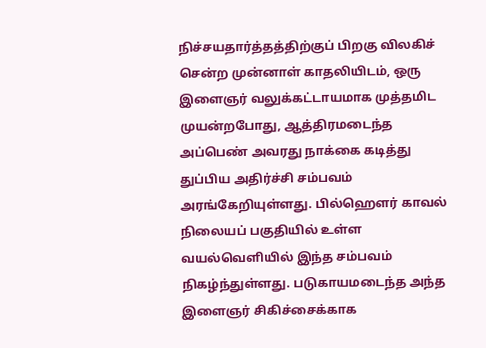நிச்சயதார்த்தத்திற்குப் பிறகு விலகிச் சென்ற முன்னாள் காதலியிடம், ஒரு இளைஞர் வலுக்கட்டாயமாக முத்தமிட முயன்றபோது, ஆத்திரமடைந்த அப்பெண் அவரது நாக்கை கடித்து துப்பிய அதிர்ச்சி சம்பவம் அரங்கேறியுள்ளது. பில்ஹௌர் காவல் நிலையப் பகுதியில் உள்ள வயல்வெளியில் இந்த சம்பவம் நிகழ்ந்துள்ளது. படுகாயமடைந்த அந்த இளைஞர் சிகிச்சைக்காக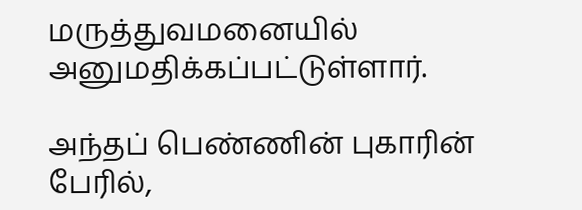மருத்துவமனையில் அனுமதிக்கப்பட்டுள்ளார்.

அந்தப் பெண்ணின் புகாரின் பேரில்,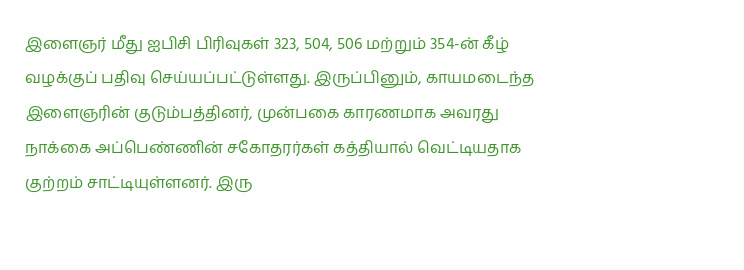இளைஞர் மீது ஐபிசி பிரிவுகள் 323, 504, 506 மற்றும் 354-ன் கீழ் வழக்குப் பதிவு செய்யப்பட்டுள்ளது. இருப்பினும், காயமடைந்த இளைஞரின் குடும்பத்தினர், முன்பகை காரணமாக அவரது நாக்கை அப்பெண்ணின் சகோதரர்கள் கத்தியால் வெட்டியதாக குற்றம் சாட்டியுள்ளனர். இரு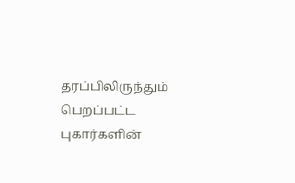தரப்பிலிருந்தும் பெறப்பட்ட புகார்களின்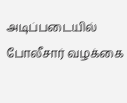அடிப்படையில் போலீசார் வழக்கை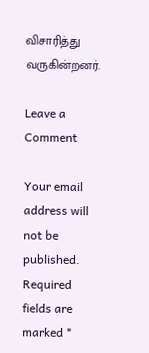விசாரித்து வருகின்றனர்.

Leave a Comment

Your email address will not be published. Required fields are marked *